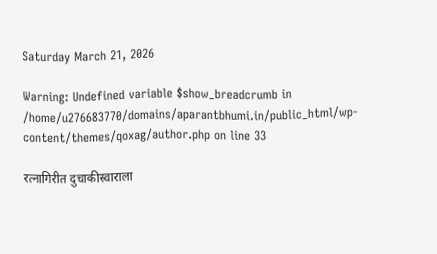Saturday March 21, 2026

Warning: Undefined variable $show_breadcrumb in /home/u276683770/domains/aparantbhumi.in/public_html/wp-content/themes/qoxag/author.php on line 33

रत्नागिरीत दुचाकीस्वाराला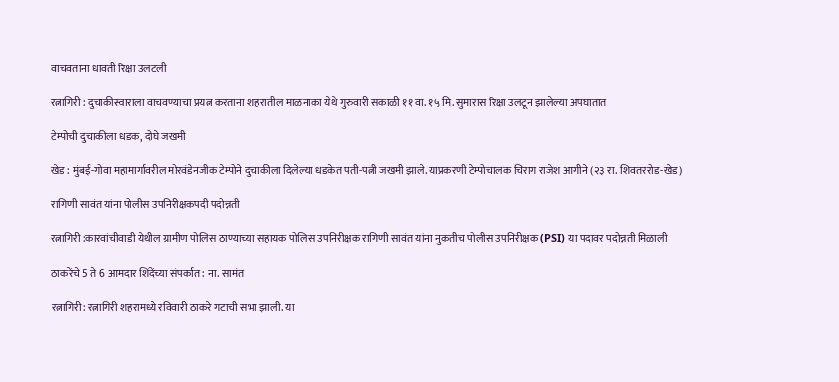वाचवताना धावती रिक्षा उलटली

रत्नागिरी : दुचाकीस्वाराला वाचवण्याचा प्रयत्न करताना शहरातील माळनाका येथे गुरुवारी सकाळी ११ वा. १५ मि. सुमारास रिक्षा उलटून झालेल्या अपघातात

टेम्पोची दुचाकीला धडक, दोघे जखमी

खेड : मुंबई-गोवा महामार्गावरील मोरवंडेनजीक टेम्पोने दुचाकीला दिलेल्या धडकेत पती-पत्नी जखमी झाले. याप्रकरणी टेम्पोचालक चिराग राजेश आगीने (२३ रा. शिवतररोड-खेड)

रागिणी सावंत यांना पोलीस उपनिरीक्षकपदी पदोन्नती

रत्नागिरी :कारवांचीवाडी येथील ग्रामीण पोलिस ठाण्याच्या सहायक पोलिस उपनिरीक्षक रागिणी सावंत यांना नुकतीच पोलीस उपनिरीक्षक (PSI) या पदावर पदोन्नती मिळाली

ठाकरेंचे 5 ते 6 आमदार शिंदेंच्या संपर्कात: ना. सामंत

रत्नागिरी: रत्नागिरी शहरामध्ये रविवारी ठाकरे गटाची सभा झाली. या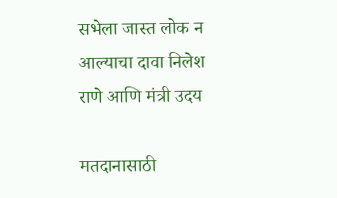सभेला जास्त लोक न आल्याचा दावा निलेश राणे आणि मंत्री उदय

मतदानासाठी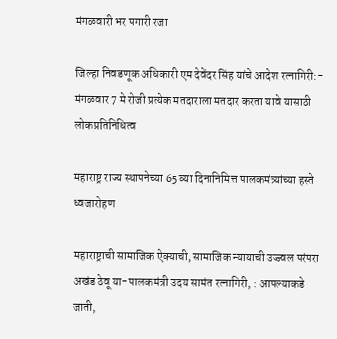मंगळवारी भर पगारी रजा

जिल्हा निवडणूक अधिकारी एम देवेंदर सिंह यांचे आदेश रत्नागिरी:- मंगळवार 7 मे रोजी प्रत्येक मतदाराला मतदार करता यावे यासाठी लोकप्रतिनिधित्व

महाराष्ट्र राज्य स्थापनेच्या 65 व्या दिनानिमित्त पालकमंत्र्यांच्या हस्ते ध्वजारोहण

महाराष्ट्राची सामाजिक ऐक्याची, सामाजिक न्यायाची उज्ज्वल परंपरा अखंड ठेवू या-पालकमंत्री उदय सामंत रत्नागिरी, : आपल्याकडे जाती,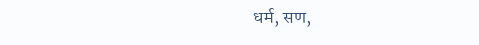धर्म, सण,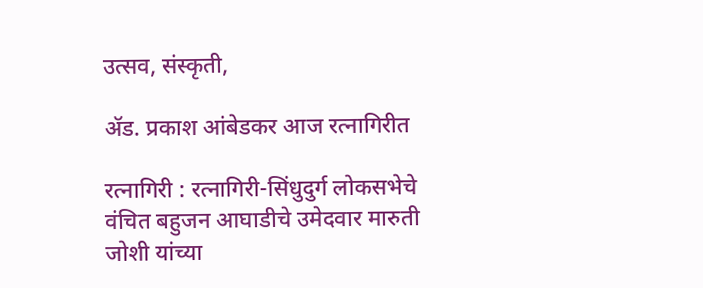उत्सव, संस्कृती,

ॲड. प्रकाश आंबेडकर आज रत्नागिरीत

रत्नागिरी : रत्नागिरी-सिंधुदुर्ग लोकसभेचे वंचित बहुजन आघाडीचे उमेदवार मारुती जोशी यांच्या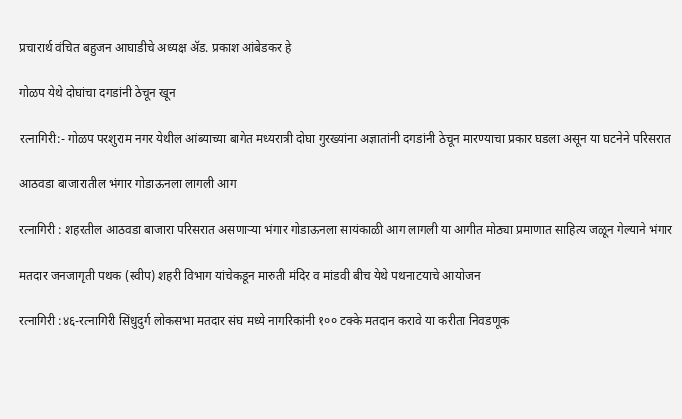प्रचारार्थ वंचित बहुजन आघाडीचे अध्यक्ष ॲड. प्रकाश आंबेडकर हे

गोळप येथे दोघांचा दगडांनी ठेचून खून

रत्नागिरी:- गोळप परशुराम नगर येथील आंब्याच्या बागेत मध्यरात्री दोघा गुरख्यांना अज्ञातांनी दगडांनी ठेचून मारण्याचा प्रकार घडला असून या घटनेने परिसरात

आठवडा बाजारातील भंगार गोडाऊनला लागली आग

रत्नागिरी : शहरतील आठवडा बाजारा परिसरात असणार्‍या भंगार गोडाऊनला सायंकाळी आग लागली या आगीत मोठ्या प्रमाणात साहित्य जळून गेल्याने भंगार

मतदार जनजागृती पथक (स्वीप) शहरी विभाग यांचेकडून मारुती मंदिर व मांडवी बीच येथे पथनाटयाचे आयोजन

रत्नागिरी :४६-रत्नागिरी सिंधुदुर्ग लोकसभा मतदार संघ मध्ये नागरिकांनी १०० टक्के मतदान करावे या करीता निवडणूक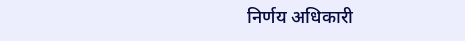निर्णय अधिकारी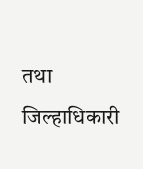तथा जिल्हाधिकारी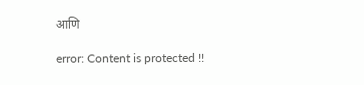आणि

error: Content is protected !!